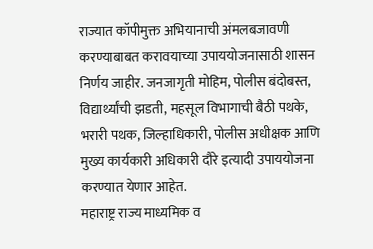राज्यात कॉपीमुक्त अभियानाची अंमलबजावणी करण्याबाबत करावयाच्या उपाययोजनासाठी शासन निर्णय जाहीर. जनजागृती मोहिम, पोलीस बंदोबस्त, विद्यार्थ्यांची झडती, महसूल विभागाची बैठी पथके, भरारी पथक, जिल्हाधिकारी, पोलीस अधीक्षक आणि मुख्य कार्यकारी अधिकारी दौरे इत्यादी उपाययोजना करण्यात येणार आहेत.
महाराष्ट्र राज्य माध्यमिक व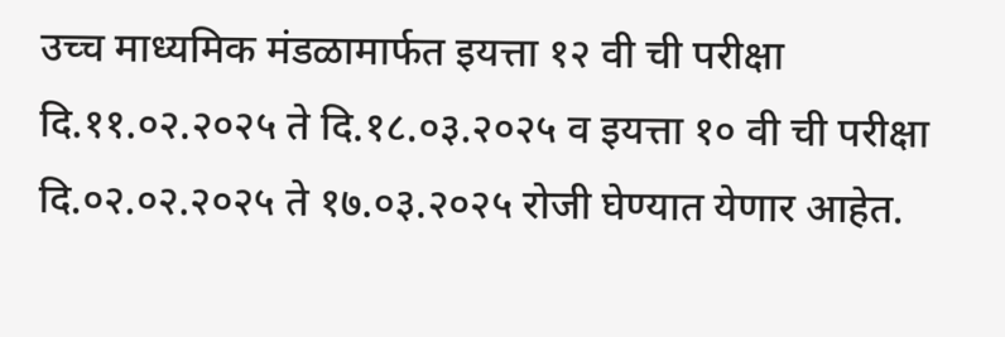उच्च माध्यमिक मंडळामार्फत इयत्ता १२ वी ची परीक्षा दि.११.०२.२०२५ ते दि.१८.०३.२०२५ व इयत्ता १० वी ची परीक्षा दि.०२.०२.२०२५ ते १७.०३.२०२५ रोजी घेण्यात येणार आहेत.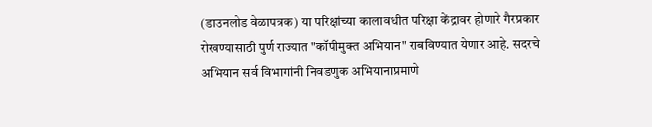(डाउनलोड वेळापत्रक) या परिक्षांच्या कालावधीत परिक्षा केंद्रावर होणारे गैरप्रकार रोखण्यासाठी पुर्ण राज्यात "कॉपीमुक्त अभियान" राबविण्यात येणार आहे. सदरचे अभियान सर्व विभागांनी निवडणुक अभियानाप्रमाणे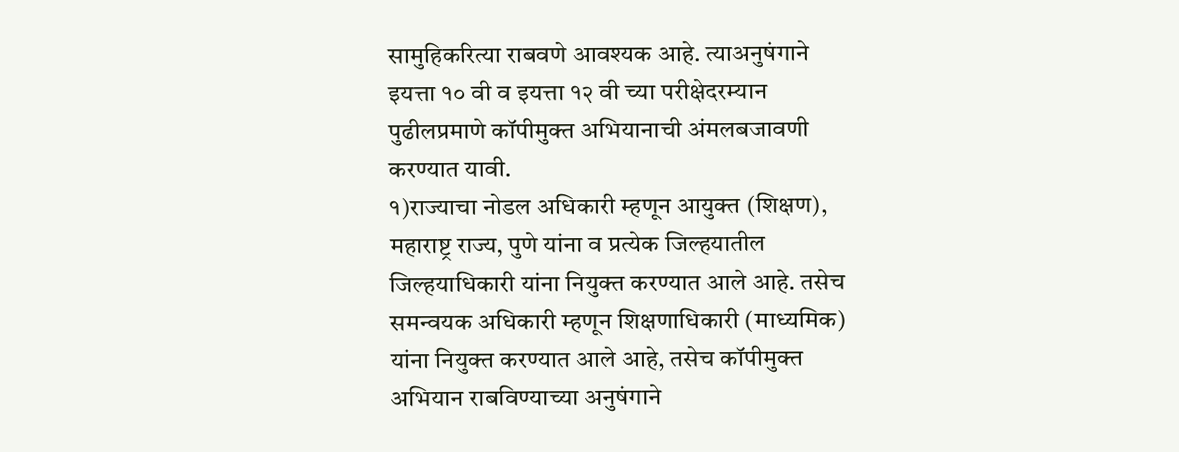सामुहिकरित्या राबवणे आवश्यक आहे. त्याअनुषंगाने इयत्ता १० वी व इयत्ता १२ वी च्या परीक्षेदरम्यान पुढीलप्रमाणे कॉपीमुक्त अभियानाची अंमलबजावणी करण्यात यावी.
१)राज्याचा नोडल अधिकारी म्हणून आयुक्त (शिक्षण), महाराष्ट्र राज्य, पुणे यांना व प्रत्येक जिल्हयातील जिल्हयाधिकारी यांना नियुक्त करण्यात आले आहे. तसेच समन्वयक अधिकारी म्हणून शिक्षणाधिकारी (माध्यमिक) यांना नियुक्त करण्यात आले आहे, तसेच कॉपीमुक्त अभियान राबविण्याच्या अनुषंगाने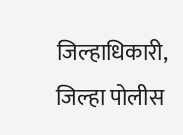जिल्हाधिकारी, जिल्हा पोलीस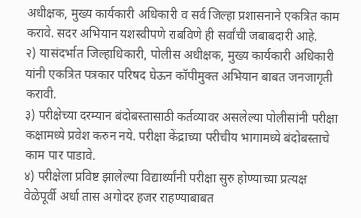अधीक्षक, मुख्य कार्यकारी अधिकारी व सर्व जिल्हा प्रशासनाने एकत्रित काम करावे. सदर अभियान यशस्वीपणे राबविणे ही सर्वांची जबाबदारी आहे.
२) यासंदर्भात जिल्हाधिकारी, पोलीस अधीक्षक, मुख्य कार्यकारी अधिकारी यांनी एकत्रित पत्रकार परिषद घेऊन कॉपीमुक्त अभियान बाबत जनजागृती करावी.
३) परीक्षेच्या दरम्यान बंदोबस्तासाठी कर्तव्यावर असलेल्या पोलीसांनी परीक्षा कक्षामध्ये प्रवेश करुन नये. परीक्षा केंद्राच्या परीचीय भागामध्ये बंदोबस्ताचे काम पार पाडावे.
४) परीक्षेला प्रविष्ट झालेल्या विद्यार्थ्यांनी परीक्षा सुरु होण्याच्या प्रत्यक्ष वेळेपूर्वी अर्धा तास अगोदर हजर राहण्याबाबत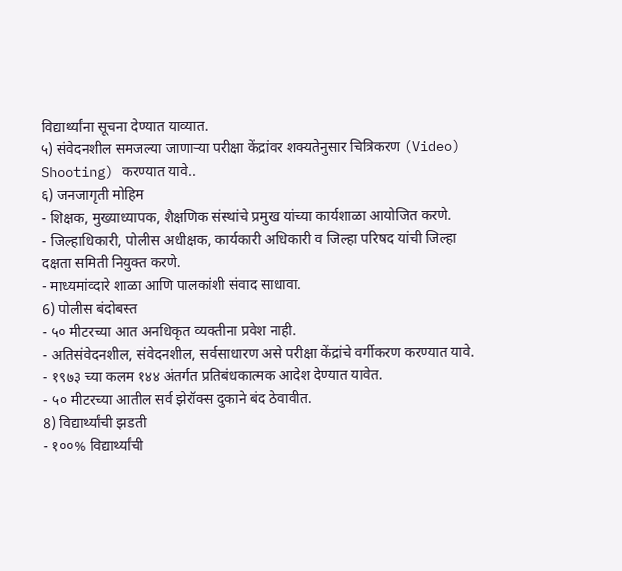विद्यार्थ्यांना सूचना देण्यात याव्यात.
५) संवेदनशील समजल्या जाणाऱ्या परीक्षा केंद्रांवर शक्यतेनुसार चित्रिकरण (Video) Shooting) करण्यात यावे..
६) जनजागृती मोहिम
- शिक्षक, मुख्याध्यापक, शैक्षणिक संस्थांचे प्रमुख यांच्या कार्यशाळा आयोजित करणे.
- जिल्हाधिकारी, पोलीस अधीक्षक, कार्यकारी अधिकारी व जिल्हा परिषद यांची जिल्हा दक्षता समिती नियुक्त करणे.
- माध्यमांव्दारे शाळा आणि पालकांशी संवाद साधावा.
6) पोलीस बंदोबस्त
- ५० मीटरच्या आत अनधिकृत व्यक्तीना प्रवेश नाही.
- अतिसंवेदनशील, संवेदनशील, सर्वसाधारण असे परीक्षा केंद्रांचे वर्गीकरण करण्यात यावे.
- १९७३ च्या कलम १४४ अंतर्गत प्रतिबंधकात्मक आदेश देण्यात यावेत.
- ५० मीटरच्या आतील सर्व झेरॉक्स दुकाने बंद ठेवावीत.
8) विद्यार्थ्यांची झडती
- १००% विद्यार्थ्यांची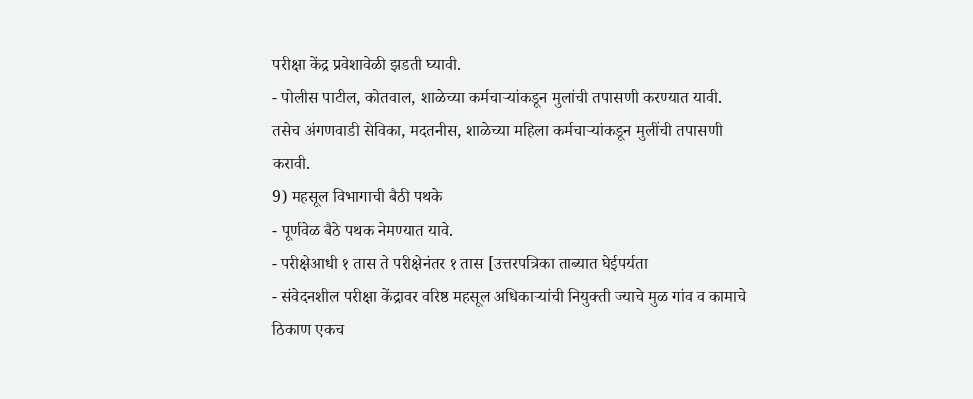परीक्षा केंद्र प्रवेशावेळी झडती घ्यावी.
- पोलीस पाटील, कोतवाल, शाळेच्या कर्मचाऱ्यांकडून मुलांची तपासणी करण्यात यावी. तसेच अंगणवाडी सेविका, मदतनीस, शाळेच्या महिला कर्मचाऱ्यांकडून मुलींची तपासणी करावी.
9) महसूल विभागाची बैठी पथके
- पूर्णवेळ बैठे पथक नेमण्यात यावे.
- परीक्षेआधी १ तास ते परीक्षेनंतर १ तास [उत्तरपत्रिका ताब्यात घेईपर्यता
- संवेदनशील परीक्षा केंद्रावर वरिष्ठ महसूल अधिकाऱ्यांची नियुक्ती ज्याचे मुळ गांव व कामाचे ठिकाण एकच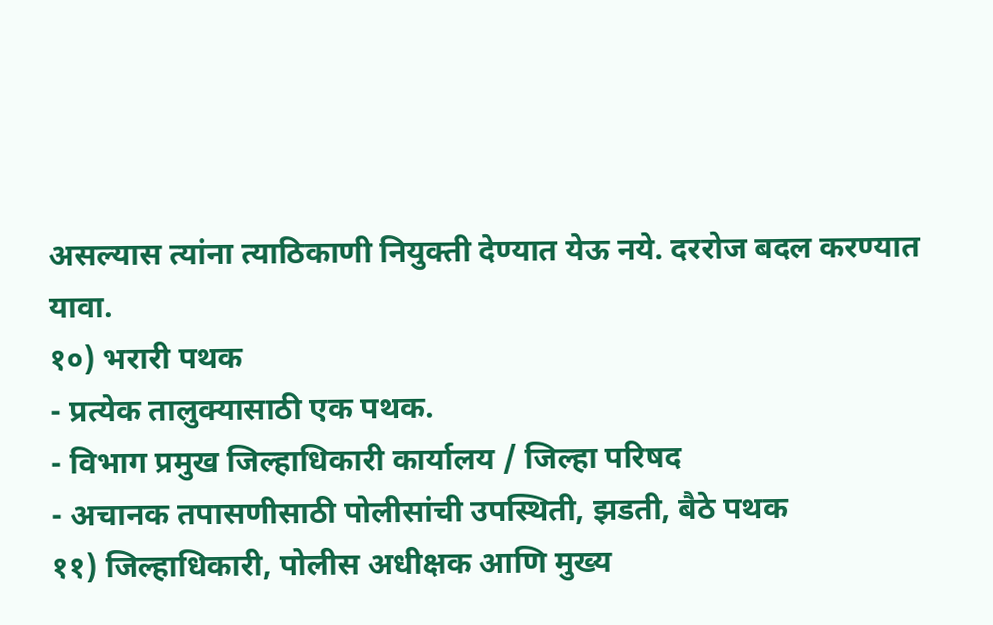असल्यास त्यांना त्याठिकाणी नियुक्ती देण्यात येऊ नये. दररोज बदल करण्यात यावा.
१०) भरारी पथक
- प्रत्येक तालुक्यासाठी एक पथक.
- विभाग प्रमुख जिल्हाधिकारी कार्यालय / जिल्हा परिषद
- अचानक तपासणीसाठी पोलीसांची उपस्थिती, झडती, बैठे पथक
११) जिल्हाधिकारी, पोलीस अधीक्षक आणि मुख्य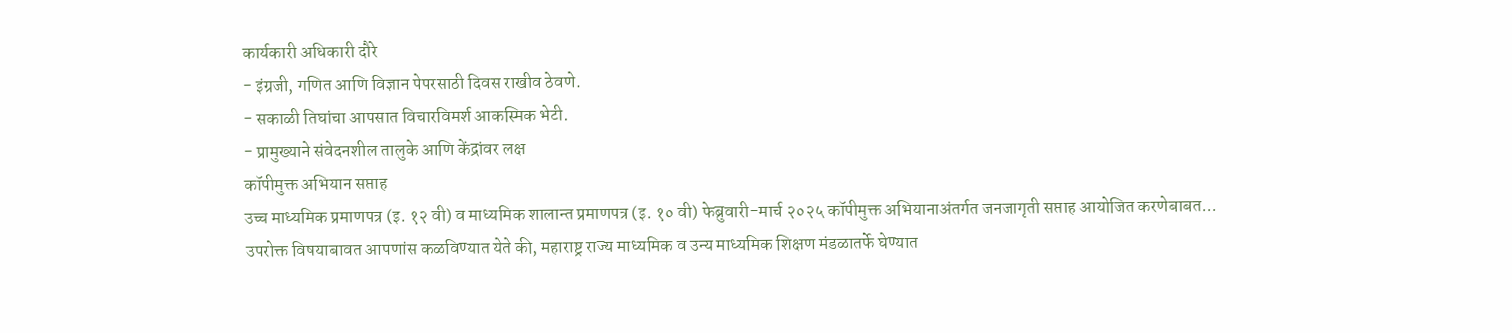कार्यकारी अधिकारी दौरे
- इंग्रजी, गणित आणि विज्ञान पेपरसाठी दिवस राखीव ठेवणे.
- सकाळी तिघांचा आपसात विचारविमर्श आकस्मिक भेटी.
- प्रामुख्याने संवेदनशील तालुके आणि केंद्रांवर लक्ष
कॉपीमुक्त अभियान सप्ताह
उच्च माध्यमिक प्रमाणपत्र (इ. १२ वी) व माध्यमिक शालान्त प्रमाणपत्र (इ. १० वी) फेब्रुवारी-मार्च २०२५ कॉपीमुक्त अभियानाअंतर्गत जनजागृती सप्ताह आयोजित करणेबाबत...
उपरोक्त विषयाबावत आपणांस कळविण्यात येते की, महाराष्ट्र राज्य माध्यमिक व उन्य माध्यमिक शिक्षण मंडळातर्फे घेण्यात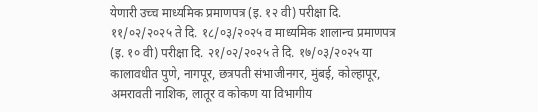येणारी उच्च माध्यमिक प्रमाणपत्र (इ. १२ वी) परीक्षा दि. ११/०२/२०२५ ते दि. १८/०३/२०२५ व माध्यमिक शालान्च प्रमाणपत्र (इ. १० वी) परीक्षा दि. २१/०२/२०२५ ते दि. १७/०३/२०२५ या कालावधीत पुणे, नागपूर, छत्रपती संभाजीनगर, मुंबई, कोल्हापूर, अमरावती नाशिक, लातूर व कोकण या विभागीय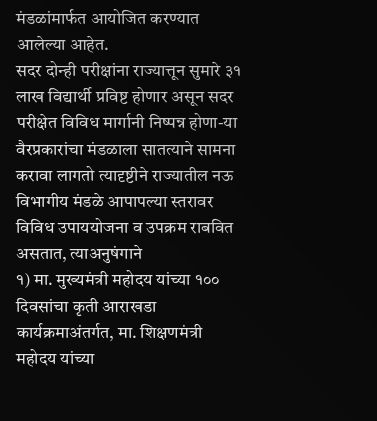मंडळांमार्फत आयोजित करण्यात आलेल्या आहेत.
सदर दोन्ही परीक्षांना राज्यात्तून सुमारे ३१ लाख विद्यार्थी प्रविष्ट होणार असून सदर परीक्षेत विविध मार्गानी निष्पन्न होणा-या वैरप्रकारांचा मंडळाला सातत्याने सामना करावा लागतो त्यादृष्टीने राज्यातील नऊ विभागीय मंडळे आपापल्या स्तरावर विविध उपाययोजना व उपक्रम राबवित असतात, त्याअनुषंगाने
१) मा. मुख्यमंत्री महोदय यांच्या १०० दिवसांचा कृती आराखडा कार्यक्रमाअंतर्गत, मा. शिक्षणमंत्री महोदय यांच्या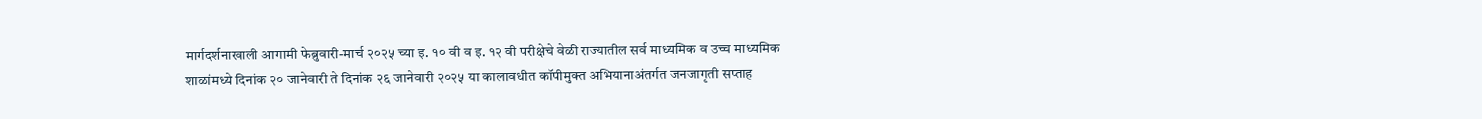मार्गदर्शनाखाली आगामी फेब्रुवारी-मार्च २०२५ च्या इ. १० वी व इ. १२ वी परीक्षेचे वेळी राज्यातील सर्व माध्यमिक व उच्च माध्यमिक शाळांमध्ये दिनांक २० जानेवारी ते दिनांक २६ जानेवारी २०२५ या कालावधीत कॉपीमुक्त अभियानाअंतर्गत जनजागृती सप्ताह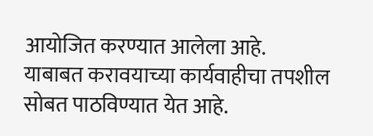आयोजित करण्यात आलेला आहे.
याबाबत करावयाच्या कार्यवाहीचा तपशील सोबत पाठविण्यात येत आहे.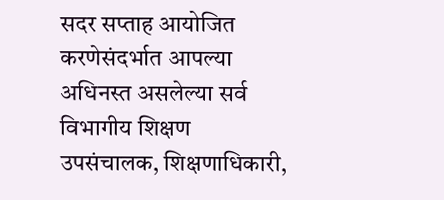सदर सप्ताह आयोजित करणेसंदर्भात आपल्या अधिनस्त असलेल्या सर्व विभागीय शिक्षण उपसंचालक, शिक्षणाधिकारी,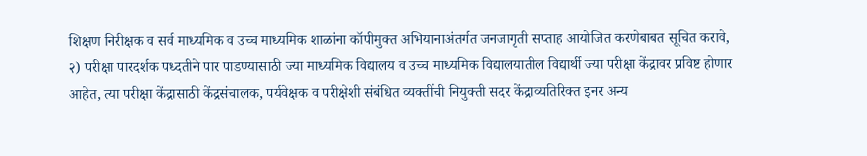शिक्षण निरीक्षक व सर्व माध्यमिक व उच्च माध्यमिक शाळांना कॉपीमुक्त अभियानाअंतर्गत जनजागृती सप्ताह आयोजित करणेबाबत सूचित करावे,
२) परीक्षा पारदर्शक पध्दतीने पार पाडण्यासाठी ज्या माध्यमिक विद्यालय व उच्च माध्यमिक विद्यालयातील विद्यार्थी ज्या परीक्षा केंद्रावर प्रविष्ट होणार आहेत, त्या परीक्षा केंद्रासाठी केंद्रसंचालक, पर्यवेक्षक व परीक्षेशी संबंधित व्यक्तींची नियुक्ती सदर केंद्राव्यतिरिक्त इनर अन्य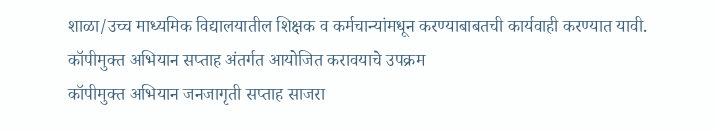शाळा/उच्च माध्यमिक विद्यालयातील शिक्षक व कर्मचान्यांमधून करण्याबाबतची कार्यवाही करण्यात यावी.
कॉपीमुक्त अभियान सप्ताह अंतर्गत आयोजित करावयाचे उपक्रम
कॉपीमुक्त अभियान जनजागृती सप्ताह साजरा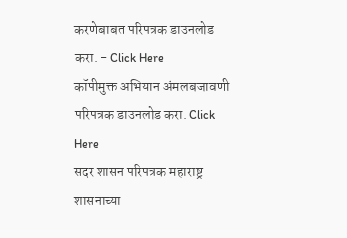करणेबाबत परिपत्रक डाउनलोड करा. - Click Here
कॉपीमुक्त अभियान अंमलबजावणी परिपत्रक डाउनलोड करा. Click Here
सदर शासन परिपत्रक महाराष्ट्र शासनाच्या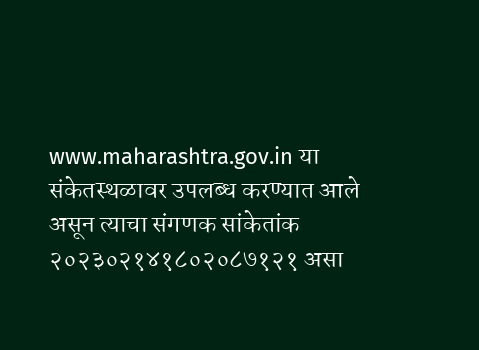www.maharashtra.gov.in या संकेतस्थळावर उपलब्ध करण्यात आले असून त्याचा संगणक सांकेतांक २०२३०२१४१८०२०८७१२१ असा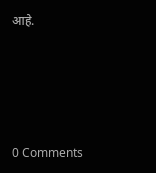आहे.





0 Comments